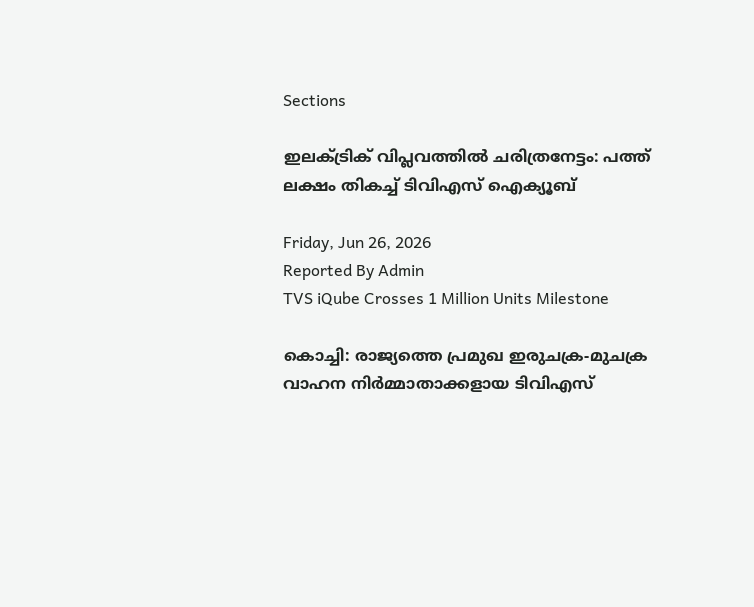Sections

ഇലക്ട്രിക് വിപ്ലവത്തിൽ ചരിത്രനേട്ടം: പത്ത് ലക്ഷം തികച്ച് ടിവിഎസ് ഐക്യൂബ്

Friday, Jun 26, 2026
Reported By Admin
TVS iQube Crosses 1 Million Units Milestone

കൊച്ചി: രാജ്യത്തെ പ്രമുഖ ഇരുചക്ര-മുചക്ര വാഹന നിർമ്മാതാക്കളായ ടിവിഎസ്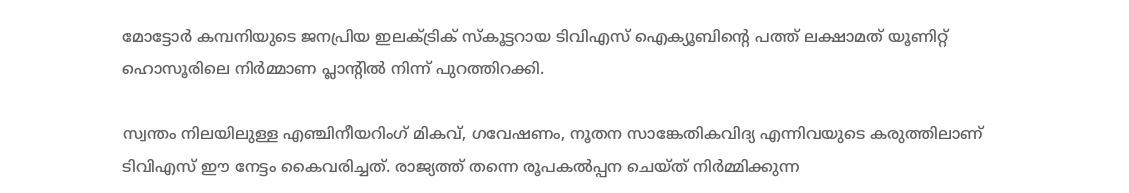മോട്ടോർ കമ്പനിയുടെ ജനപ്രിയ ഇലക്ട്രിക് സ്കൂട്ടറായ ടിവിഎസ് ഐക്യൂബിന്റെ പത്ത് ലക്ഷാമത് യൂണിറ്റ് ഹൊസൂരിലെ നിർമ്മാണ പ്ലാന്റിൽ നിന്ന് പുറത്തിറക്കി.

സ്വന്തം നിലയിലുള്ള എഞ്ചിനീയറിംഗ് മികവ്, ഗവേഷണം, നൂതന സാങ്കേതികവിദ്യ എന്നിവയുടെ കരുത്തിലാണ് ടിവിഎസ് ഈ നേട്ടം കൈവരിച്ചത്. രാജ്യത്ത് തന്നെ രൂപകൽപ്പന ചെയ്ത് നിർമ്മിക്കുന്ന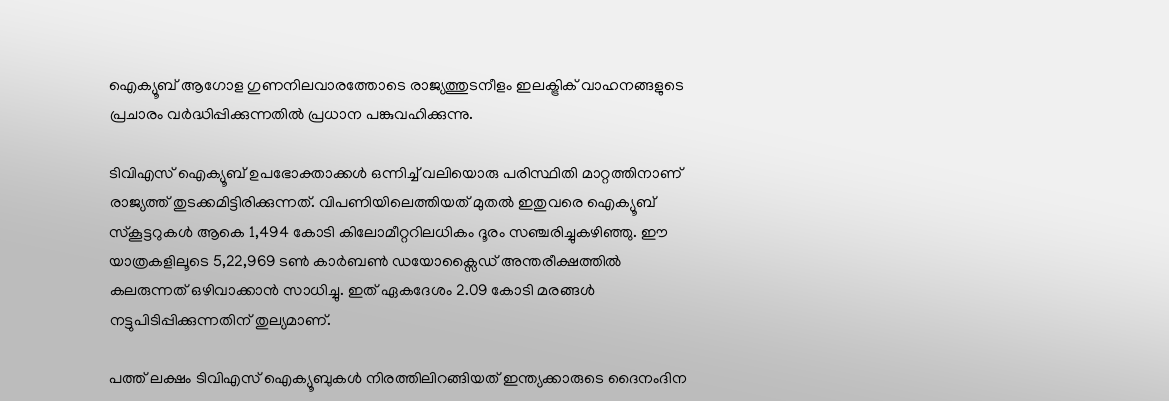ഐക്യൂബ് ആഗോള ഗുണനിലവാരത്തോടെ രാജ്യത്തുടനീളം ഇലക്ട്രിക് വാഹനങ്ങളുടെ പ്രചാരം വർദ്ധിപ്പിക്കുന്നതിൽ പ്രധാന പങ്കുവഹിക്കുന്നു.

ടിവിഎസ് ഐക്യൂബ് ഉപഭോക്താക്കൾ ഒന്നിച്ച് വലിയൊരു പരിസ്ഥിതി മാറ്റത്തിനാണ് രാജ്യത്ത് തുടക്കമിട്ടിരിക്കുന്നത്. വിപണിയിലെത്തിയത് മുതൽ ഇതുവരെ ഐക്യൂബ് സ്കൂട്ടറുകൾ ആകെ 1,494 കോടി കിലോമീറ്ററിലധികം ദൂരം സഞ്ചരിച്ചുകഴിഞ്ഞു. ഈ യാത്രകളിലൂടെ 5,22,969 ടൺ കാർബൺ ഡയോക്സൈഡ് അന്തരീക്ഷത്തിൽ കലരുന്നത് ഒഴിവാക്കാൻ സാധിച്ചു. ഇത് ഏകദേശം 2.09 കോടി മരങ്ങൾ നട്ടുപിടിപ്പിക്കുന്നതിന് തുല്യമാണ്.

പത്ത് ലക്ഷം ടിവിഎസ് ഐക്യൂബുകൾ നിരത്തിലിറങ്ങിയത് ഇന്ത്യക്കാരുടെ ദൈനംദിന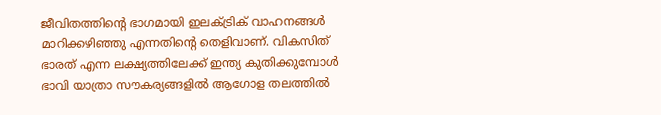ജീവിതത്തിന്റെ ഭാഗമായി ഇലക്ട്രിക് വാഹനങ്ങൾ മാറിക്കഴിഞ്ഞു എന്നതിന്റെ തെളിവാണ്. വികസിത് ഭാരത് എന്ന ലക്ഷ്യത്തിലേക്ക് ഇന്ത്യ കുതിക്കുമ്പോൾ ഭാവി യാത്രാ സൗകര്യങ്ങളിൽ ആഗോള തലത്തിൽ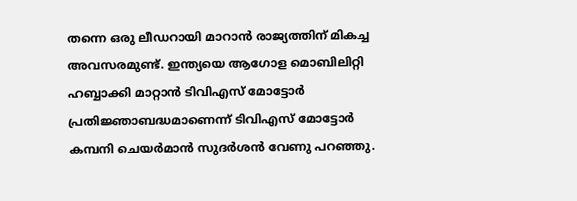തന്നെ ഒരു ലീഡറായി മാറാൻ രാജ്യത്തിന് മികച്ച അവസരമുണ്ട്. ഇന്ത്യയെ ആഗോള മൊബിലിറ്റി ഹബ്ബാക്കി മാറ്റാൻ ടിവിഎസ് മോട്ടോർ പ്രതിജ്ഞാബദ്ധമാണെന്ന് ടിവിഎസ് മോട്ടോർ കമ്പനി ചെയർമാൻ സുദർശൻ വേണു പറഞ്ഞു.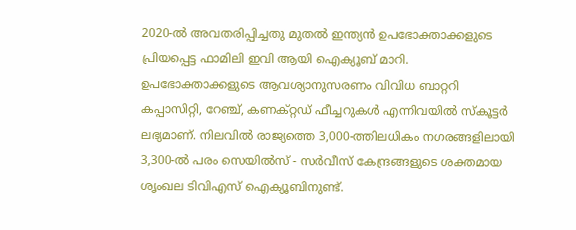2020-ൽ അവതരിപ്പിച്ചതു മുതൽ ഇന്ത്യൻ ഉപഭോക്താക്കളുടെ പ്രിയപ്പെട്ട ഫാമിലി ഇവി ആയി ഐക്യൂബ് മാറി. ഉപഭോക്താക്കളുടെ ആവശ്യാനുസരണം വിവിധ ബാറ്ററി കപ്പാസിറ്റി, റേഞ്ച്, കണക്റ്റഡ് ഫീച്ചറുകൾ എന്നിവയിൽ സ്കൂട്ടർ ലഭ്യമാണ്. നിലവിൽ രാജ്യത്തെ 3,000-ത്തിലധികം നഗരങ്ങളിലായി 3,300-ൽ പരം സെയിൽസ് - സർവീസ് കേന്ദ്രങ്ങളുടെ ശക്തമായ ശൃംഖല ടിവിഎസ് ഐക്യൂബിനുണ്ട്.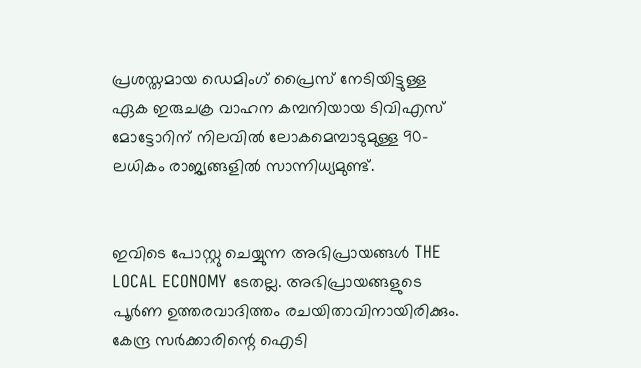പ്രശസ്തമായ ഡെമിംഗ് പ്രൈസ് നേടിയിട്ടുള്ള ഏക ഇരുചക്ര വാഹന കമ്പനിയായ ടിവിഎസ് മോട്ടോറിന് നിലവിൽ ലോകമെമ്പാടുമുള്ള 90-ലധികം രാജ്യങ്ങളിൽ സാന്നിധ്യമുണ്ട്.


ഇവിടെ പോസ്റ്റു ചെയ്യുന്ന അഭിപ്രായങ്ങൾ THE LOCAL ECONOMY ടേതല്ല. അഭിപ്രായങ്ങളുടെ പൂർണ ഉത്തരവാദിത്തം രചയിതാവിനായിരിക്കും. കേന്ദ്ര സർക്കാരിന്റെ ഐടി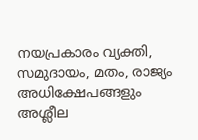നയപ്രകാരം വ്യക്തി, സമുദായം, മതം, രാജ്യം അധിക്ഷേപങ്ങളും അശ്ലീല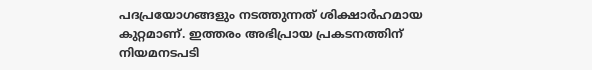പദപ്രയോഗങ്ങളും നടത്തുന്നത് ശിക്ഷാർഹമായ കുറ്റമാണ്. ഇത്തരം അഭിപ്രായ പ്രകടനത്തിന് നിയമനടപടി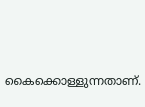കൈക്കൊള്ളുന്നതാണ്.